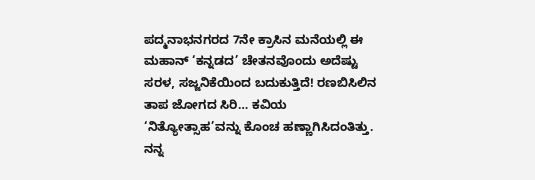ಪದ್ಮನಾಭನಗರದ 7ನೇ ಕ್ರಾಸಿನ ಮನೆಯಲ್ಲಿ ಈ ಮಹಾನ್ ‘ಕನ್ನಡದ’ ಚೇತನವೊಂದು ಅದೆಷ್ಟು ಸರಳ, ಸಜ್ಜನಿಕೆಯಿಂದ ಬದುಕುತ್ತಿದೆ! ರಣಬಿಸಿಲಿನ ತಾಪ ಜೋಗದ ಸಿರಿ… ಕವಿಯ ‘ನಿತ್ಯೋತ್ಸಾಹ’ವನ್ನು ಕೊಂಚ ಹಣ್ಣಾಗಿಸಿದಂತಿತ್ತು.
ನನ್ನ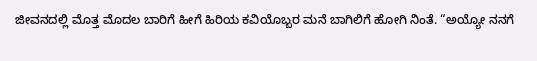ಜೀವನದಲ್ಲಿ ಮೊತ್ತ ಮೊದಲ ಬಾರಿಗೆ ಹೀಗೆ ಹಿರಿಯ ಕವಿಯೊಬ್ಬರ ಮನೆ ಬಾಗಿಲಿಗೆ ಹೋಗಿ ನಿಂತೆ. “ಅಯ್ಯೋ ನನಗೆ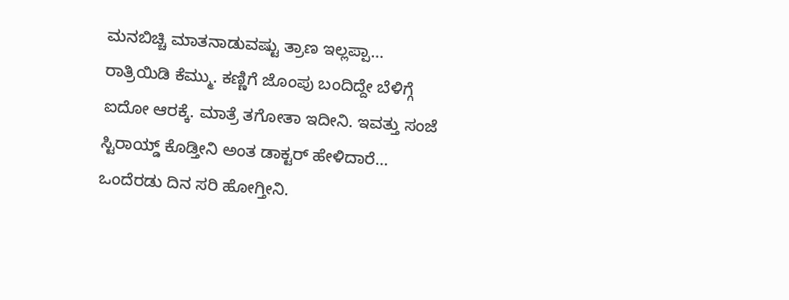ಮನಬಿಚ್ಚಿ ಮಾತನಾಡುವಷ್ಟು ತ್ರಾಣ ಇಲ್ಲಪ್ಪಾ… ರಾತ್ರಿಯಿಡಿ ಕೆಮ್ಮು. ಕಣ್ಣಿಗೆ ಜೊಂಪು ಬಂದಿದ್ದೇ ಬೆಳಿಗ್ಗೆ ಐದೋ ಆರಕ್ಕೆ. ಮಾತ್ರೆ ತಗೋತಾ ಇದೀನಿ. ಇವತ್ತು ಸಂಜೆ ಸ್ಟಿರಾಯ್ಡ್ ಕೊಡ್ತೀನಿ ಅಂತ ಡಾಕ್ಟರ್ ಹೇಳಿದಾರೆ… ಒಂದೆರಡು ದಿನ ಸರಿ ಹೋಗ್ತೀನಿ.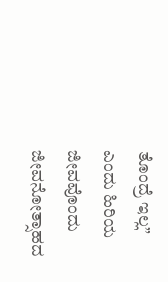ತೊಂದ್ರೆ ಇಲ್ಲ” ಎಂದು ಹಿರಿಯ ಜೀವವೊಂದು ಜೀವನೋತ್ಸಾಹದ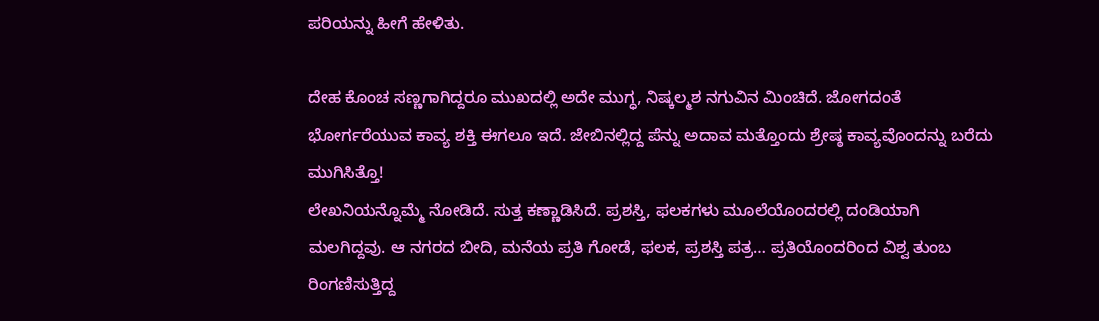ಪರಿಯನ್ನು ಹೀಗೆ ಹೇಳಿತು.

ದೇಹ ಕೊಂಚ ಸಣ್ಣಗಾಗಿದ್ದರೂ ಮುಖದಲ್ಲಿ ಅದೇ ಮುಗ್ಧ, ನಿಷ್ಕಲ್ಮಶ ನಗುವಿನ ಮಿಂಚಿದೆ. ಜೋಗದಂತೆ ಭೋರ್ಗರೆಯುವ ಕಾವ್ಯ ಶಕ್ತಿ ಈಗಲೂ ಇದೆ. ಜೇಬಿನಲ್ಲಿದ್ದ ಪೆನ್ನು ಅದಾವ ಮತ್ತೊಂದು ಶ್ರೇಷ್ಠ ಕಾವ್ಯವೊಂದನ್ನು ಬರೆದು ಮುಗಿಸಿತ್ತೊ!
ಲೇಖನಿಯನ್ನೊಮ್ಮೆ ನೋಡಿದೆ. ಸುತ್ತ ಕಣ್ಣಾಡಿಸಿದೆ. ಪ್ರಶಸ್ತಿ, ಫಲಕಗಳು ಮೂಲೆಯೊಂದರಲ್ಲಿ ದಂಡಿಯಾಗಿ ಮಲಗಿದ್ದವು. ಆ ನಗರದ ಬೀದಿ, ಮನೆಯ ಪ್ರತಿ ಗೋಡೆ, ಫಲಕ, ಪ್ರಶಸ್ತಿ ಪತ್ರ… ಪ್ರತಿಯೊಂದರಿಂದ ವಿಶ್ವ ತುಂಬ ರಿಂಗಣಿಸುತ್ತಿದ್ದ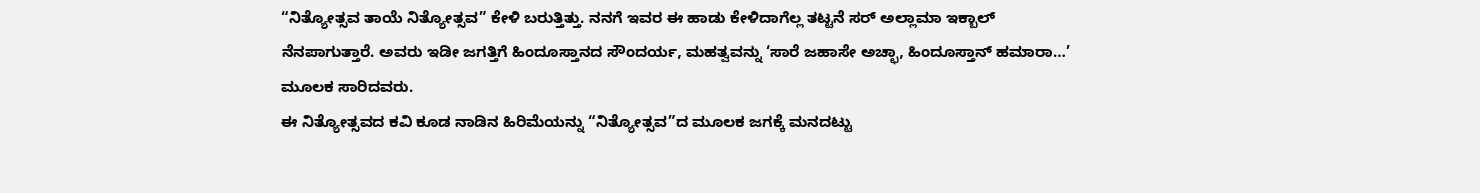“ನಿತ್ಯೋತ್ಸವ ತಾಯೆ ನಿತ್ಯೋತ್ಸವ” ಕೇಳಿ ಬರುತ್ತಿತ್ತು. ನನಗೆ ಇವರ ಈ ಹಾಡು ಕೇಳಿದಾಗೆಲ್ಲ ತಟ್ಟನೆ ಸರ್ ಅಲ್ಲಾಮಾ ಇಕ್ಬಾಲ್ ನೆನಪಾಗುತ್ತಾರೆ. ಅವರು ಇಡೀ ಜಗತ್ತಿಗೆ ಹಿಂದೂಸ್ತಾನದ ಸೌಂದರ್ಯ, ಮಹತ್ವವನ್ನು ‘ಸಾರೆ ಜಹಾಸೇ ಅಚ್ಛಾ, ಹಿಂದೂಸ್ತಾನ್ ಹಮಾರಾ…’ ಮೂಲಕ ಸಾರಿದವರು.
ಈ ನಿತ್ಯೋತ್ಸವದ ಕವಿ ಕೂಡ ನಾಡಿನ ಹಿರಿಮೆಯನ್ನು “ನಿತ್ಯೋತ್ಸವ”ದ ಮೂಲಕ ಜಗಕ್ಕೆ ಮನದಟ್ಟು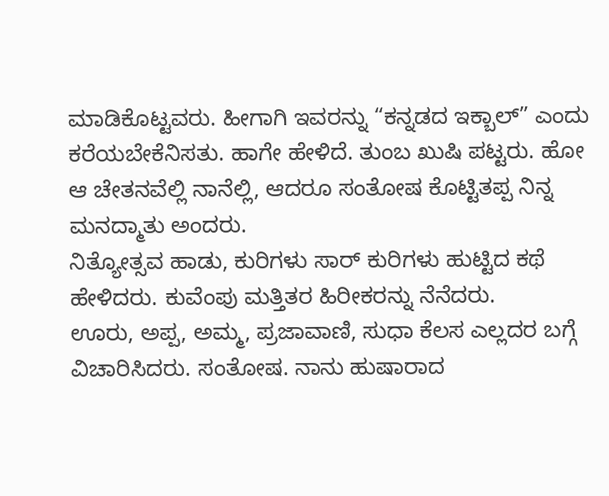ಮಾಡಿಕೊಟ್ಟವರು. ಹೀಗಾಗಿ ಇವರನ್ನು “ಕನ್ನಡದ ಇಕ್ಬಾಲ್” ಎಂದು ಕರೆಯಬೇಕೆನಿಸತು. ಹಾಗೇ ಹೇಳಿದೆ. ತುಂಬ ಖುಷಿ ಪಟ್ಟರು. ಹೋ ಆ ಚೇತನವೆಲ್ಲಿ ನಾನೆಲ್ಲಿ, ಆದರೂ ಸಂತೋಷ ಕೊಟ್ಟಿತಪ್ಪ ನಿನ್ನ ಮನದ್ಮಾತು ಅಂದರು.
ನಿತ್ಯೋತ್ಸವ ಹಾಡು, ಕುರಿಗಳು ಸಾರ್ ಕುರಿಗಳು ಹುಟ್ಟಿದ ಕಥೆ ಹೇಳಿದರು. ಕುವೆಂಪು ಮತ್ತಿತರ ಹಿರೀಕರನ್ನು ನೆನೆದರು.
ಊರು, ಅಪ್ಪ, ಅಮ್ಮ, ಪ್ರಜಾವಾಣಿ, ಸುಧಾ ಕೆಲಸ ಎಲ್ಲದರ ಬಗ್ಗೆ ವಿಚಾರಿಸಿದರು. ಸಂತೋಷ. ನಾನು ಹುಷಾರಾದ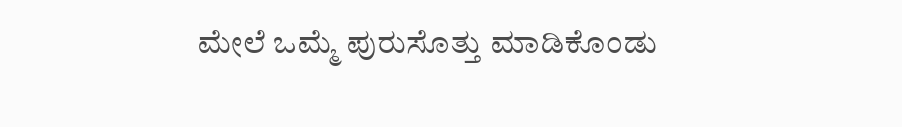ಮೇಲೆ ಒಮ್ಮೆ ಪುರುಸೊತ್ತು ಮಾಡಿಕೊಂಡು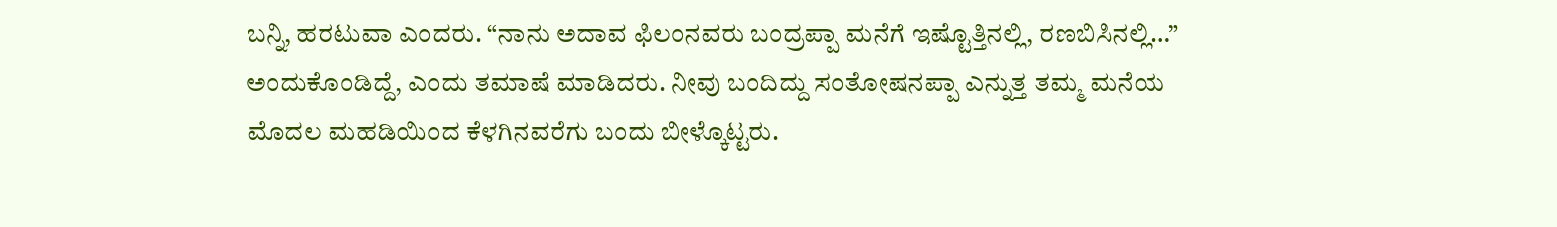ಬನ್ನಿ, ಹರಟುವಾ ಎಂದರು. “ನಾನು ಅದಾವ ಫಿಲಂನವರು ಬಂದ್ರಪ್ಪಾ ಮನೆಗೆ ಇಷ್ಟೊತ್ತಿನಲ್ಲಿ, ರಣಬಿಸಿನಲ್ಲಿ…” ಅಂದುಕೊಂಡಿದ್ದೆ, ಎಂದು ತಮಾಷೆ ಮಾಡಿದರು. ನೀವು ಬಂದಿದ್ದು ಸಂತೋಷನಪ್ಪಾ ಎನ್ನುತ್ತ ತಮ್ಮ ಮನೆಯ ಮೊದಲ ಮಹಡಿಯಿಂದ ಕೆಳಗಿನವರೆಗು ಬಂದು ಬೀಳ್ಕೊಟ್ಟರು.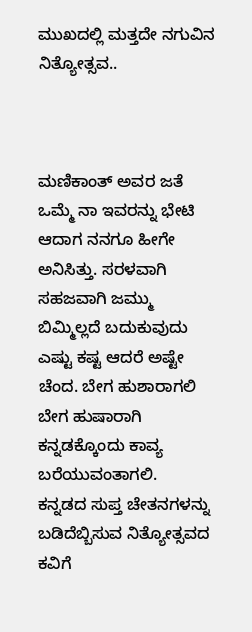ಮುಖದಲ್ಲಿ ಮತ್ತದೇ ನಗುವಿನ ನಿತ್ಯೋತ್ಸವ..



ಮಣಿಕಾಂತ್ ಅವರ ಜತೆ ಒಮ್ಮೆ ನಾ ಇವರನ್ನು ಭೇಟಿ ಆದಾಗ ನನಗೂ ಹೀಗೇ ಅನಿಸಿತ್ತು. ಸರಳವಾಗಿ ಸಹಜವಾಗಿ ಜಮ್ಮು ಬಿಮ್ಮಿಲ್ಲದೆ ಬದುಕುವುದು ಎಷ್ಟು ಕಷ್ಟ ಆದರೆ ಅಷ್ಟೇ ಚೆಂದ. ಬೇಗ ಹುಶಾರಾಗಲಿ
ಬೇಗ ಹುಷಾರಾಗಿ ಕನ್ನಡಕ್ಕೊಂದು ಕಾವ್ಯ ಬರೆಯುವಂತಾಗಲಿ.
ಕನ್ನಡದ ಸುಪ್ತ ಚೇತನಗಳನ್ನು ಬಡಿದೆಬ್ಬಿಸುವ ನಿತ್ಯೋತ್ಸವದ ಕವಿಗೆ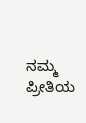ನಮ್ಮ ಪ್ರೀತಿಯ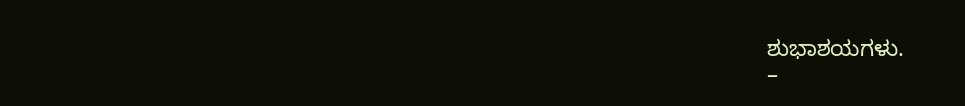ಶುಭಾಶಯಗಳು.
–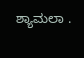ಶ್ಯಾಮಲಾ .